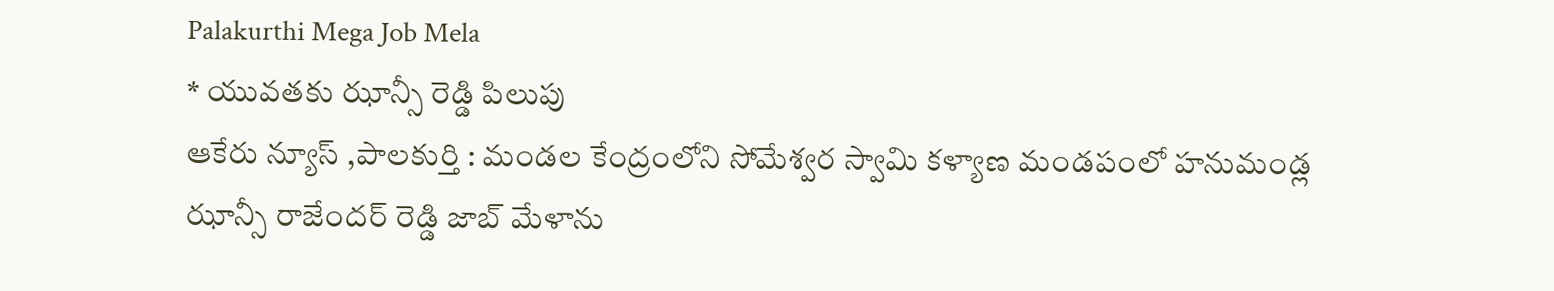Palakurthi Mega Job Mela
* యువతకు ఝాన్సీ రెడ్డి పిలుపు
ఆకేరు న్యూస్ ,పాలకుర్తి : మండల కేంద్రంలోని సోమేశ్వర స్వామి కళ్యాణ మండపంలో హనుమండ్ల ఝాన్సీ రాజేందర్ రెడ్డి జాబ్ మేళాను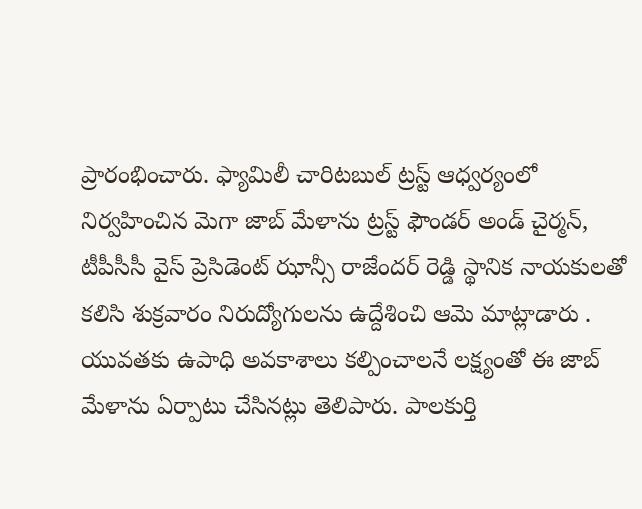ప్రారంభించారు. ఫ్యామిలీ చారిటబుల్ ట్రస్ట్ ఆధ్వర్యంలో నిర్వహించిన మెగా జాబ్ మేళాను ట్రస్ట్ ఫౌండర్ అండ్ చైర్మన్, టీపీసీసీ వైస్ ప్రెసిడెంట్ ఝాన్సీ రాజేందర్ రెడ్డి స్థానిక నాయకులతో కలిసి శుక్రవారం నిరుద్యోగులను ఉద్దేశించి ఆమె మాట్లాడారు .
యువతకు ఉపాధి అవకాశాలు కల్పించాలనే లక్ష్యంతో ఈ జాబ్ మేళాను ఏర్పాటు చేసినట్లు తెలిపారు. పాలకుర్తి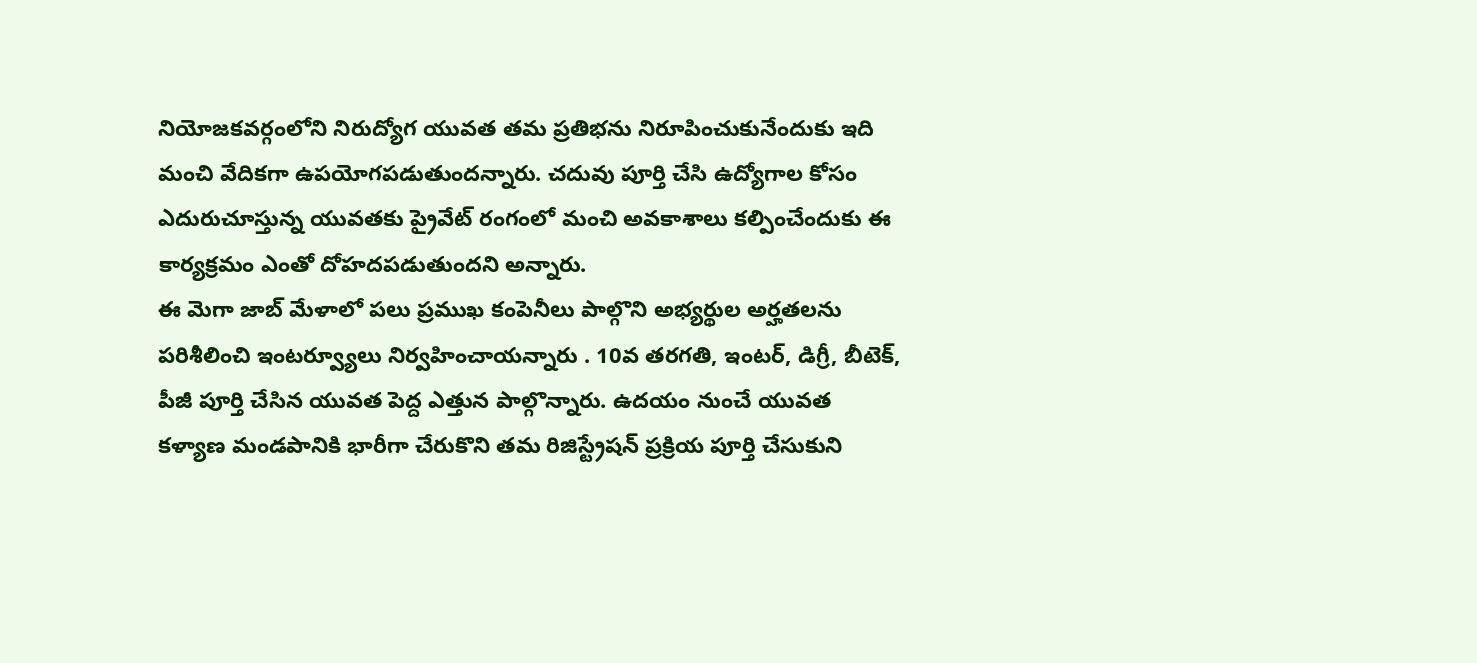నియోజకవర్గంలోని నిరుద్యోగ యువత తమ ప్రతిభను నిరూపించుకునేందుకు ఇది మంచి వేదికగా ఉపయోగపడుతుందన్నారు. చదువు పూర్తి చేసి ఉద్యోగాల కోసం ఎదురుచూస్తున్న యువతకు ప్రైవేట్ రంగంలో మంచి అవకాశాలు కల్పించేందుకు ఈ కార్యక్రమం ఎంతో దోహదపడుతుందని అన్నారు.
ఈ మెగా జాబ్ మేళాలో పలు ప్రముఖ కంపెనీలు పాల్గొని అభ్యర్థుల అర్హతలను పరిశీలించి ఇంటర్వ్యూలు నిర్వహించాయన్నారు . 10వ తరగతి, ఇంటర్, డిగ్రీ, బీటెక్, పీజీ పూర్తి చేసిన యువత పెద్ద ఎత్తున పాల్గొన్నారు. ఉదయం నుంచే యువత కళ్యాణ మండపానికి భారీగా చేరుకొని తమ రిజిస్ట్రేషన్ ప్రక్రియ పూర్తి చేసుకుని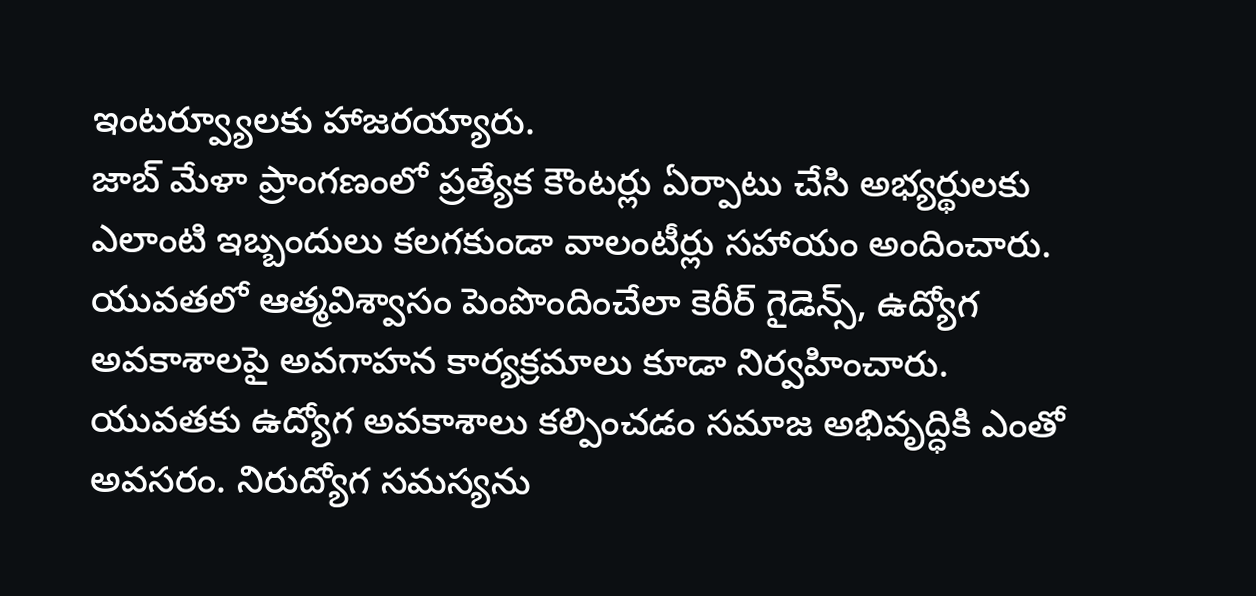ఇంటర్వ్యూలకు హాజరయ్యారు.
జాబ్ మేళా ప్రాంగణంలో ప్రత్యేక కౌంటర్లు ఏర్పాటు చేసి అభ్యర్థులకు ఎలాంటి ఇబ్బందులు కలగకుండా వాలంటీర్లు సహాయం అందించారు. యువతలో ఆత్మవిశ్వాసం పెంపొందించేలా కెరీర్ గైడెన్స్, ఉద్యోగ అవకాశాలపై అవగాహన కార్యక్రమాలు కూడా నిర్వహించారు.
యువతకు ఉద్యోగ అవకాశాలు కల్పించడం సమాజ అభివృద్ధికి ఎంతో అవసరం. నిరుద్యోగ సమస్యను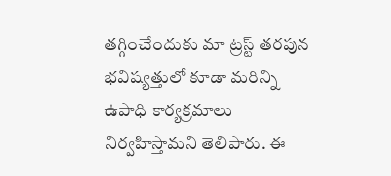తగ్గించేందుకు మా ట్రస్ట్ తరపున భవిష్యత్తులో కూడా మరిన్ని ఉపాధి కార్యక్రమాలు నిర్వహిస్తామని తెలిపారు. ఈ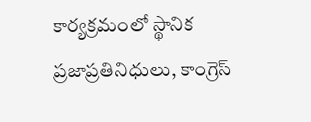కార్యక్రమంలో స్థానిక ప్రజాప్రతినిధులు, కాంగ్రెస్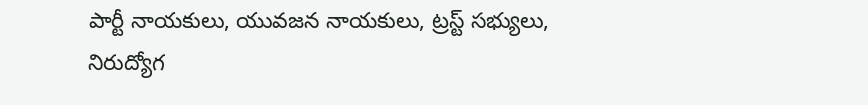పార్టీ నాయకులు, యువజన నాయకులు, ట్రస్ట్ సభ్యులు, నిరుద్యోగ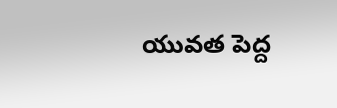యువత పెద్ద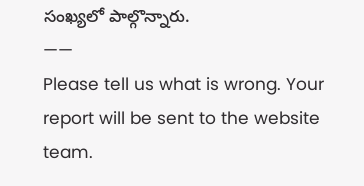సంఖ్యలో పాల్గొన్నారు.
——
Please tell us what is wrong. Your report will be sent to the website team.